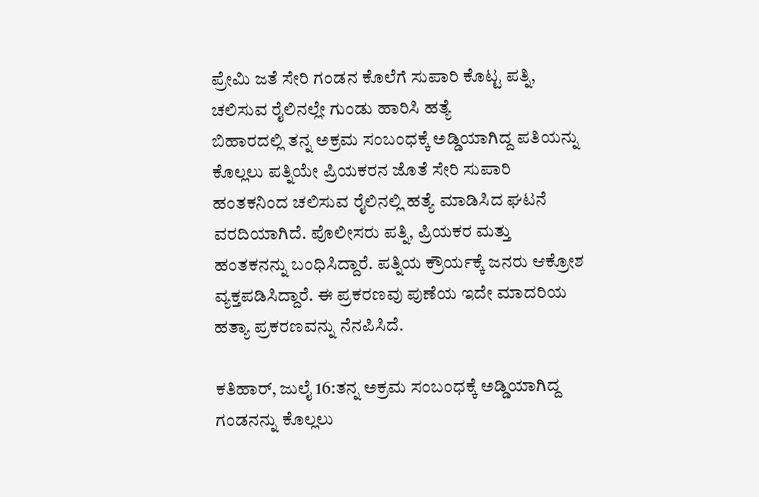ಪ್ರೇಮಿ ಜತೆ ಸೇರಿ ಗಂಡನ ಕೊಲೆಗೆ ಸುಪಾರಿ ಕೊಟ್ಟ ಪತ್ನಿ, ಚಲಿಸುವ ರೈಲಿನಲ್ಲೇ ಗುಂಡು ಹಾರಿಸಿ ಹತ್ಯೆ
ಬಿಹಾರದಲ್ಲಿ ತನ್ನ ಅಕ್ರಮ ಸಂಬಂಧಕ್ಕೆ ಅಡ್ಡಿಯಾಗಿದ್ದ ಪತಿಯನ್ನು ಕೊಲ್ಲಲು ಪತ್ನಿಯೇ ಪ್ರಿಯಕರನ ಜೊತೆ ಸೇರಿ ಸುಪಾರಿ ಹಂತಕನಿಂದ ಚಲಿಸುವ ರೈಲಿನಲ್ಲಿ ಹತ್ಯೆ ಮಾಡಿಸಿದ ಘಟನೆ ವರದಿಯಾಗಿದೆ. ಪೊಲೀಸರು ಪತ್ನಿ, ಪ್ರಿಯಕರ ಮತ್ತು ಹಂತಕನನ್ನು ಬಂಧಿಸಿದ್ದಾರೆ. ಪತ್ನಿಯ ಕ್ರೌರ್ಯಕ್ಕೆ ಜನರು ಆಕ್ರೋಶ ವ್ಯಕ್ತಪಡಿಸಿದ್ದಾರೆ. ಈ ಪ್ರಕರಣವು ಪುಣೆಯ ಇದೇ ಮಾದರಿಯ ಹತ್ಯಾ ಪ್ರಕರಣವನ್ನು ನೆನಪಿಸಿದೆ.

ಕತಿಹಾರ್, ಜುಲೈ 16:ತನ್ನ ಅಕ್ರಮ ಸಂಬಂಧಕ್ಕೆ ಅಡ್ಡಿಯಾಗಿದ್ದ ಗಂಡನನ್ನು ಕೊಲ್ಲಲು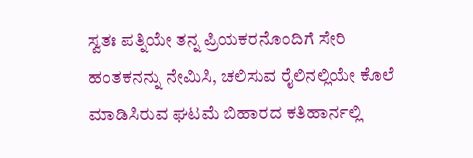ಸ್ವತಃ ಪತ್ನಿಯೇ ತನ್ನ ಪ್ರಿಯಕರನೊಂದಿಗೆ ಸೇರಿ ಹಂತಕನನ್ನು ನೇಮಿಸಿ, ಚಲಿಸುವ ರೈಲಿನಲ್ಲಿಯೇ ಕೊಲೆ ಮಾಡಿಸಿರುವ ಘಟಮೆ ಬಿಹಾರದ ಕತಿಹಾರ್ನಲ್ಲಿ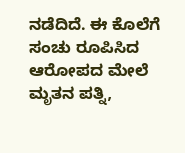ನಡೆದಿದೆ. ಈ ಕೊಲೆಗೆ ಸಂಚು ರೂಪಿಸಿದ ಆರೋಪದ ಮೇಲೆ ಮೃತನ ಪತ್ನಿ,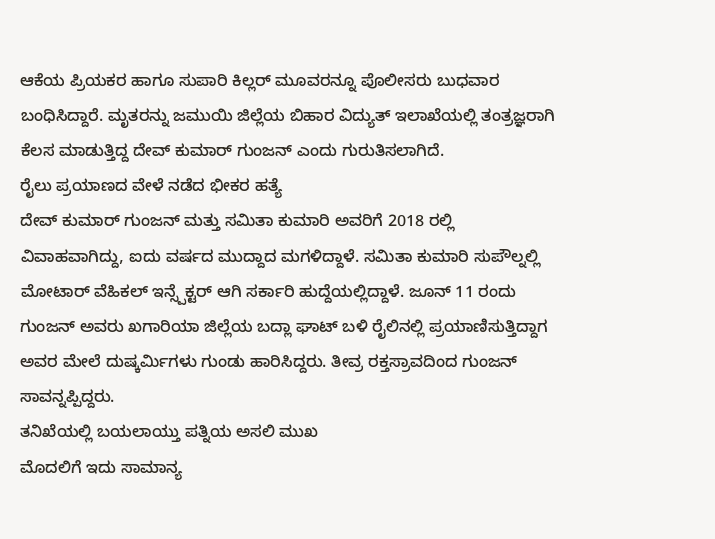ಆಕೆಯ ಪ್ರಿಯಕರ ಹಾಗೂ ಸುಪಾರಿ ಕಿಲ್ಲರ್ ಮೂವರನ್ನೂ ಪೊಲೀಸರು ಬುಧವಾರ ಬಂಧಿಸಿದ್ದಾರೆ. ಮೃತರನ್ನು ಜಮುಯಿ ಜಿಲ್ಲೆಯ ಬಿಹಾರ ವಿದ್ಯುತ್ ಇಲಾಖೆಯಲ್ಲಿ ತಂತ್ರಜ್ಞರಾಗಿ ಕೆಲಸ ಮಾಡುತ್ತಿದ್ದ ದೇವ್ ಕುಮಾರ್ ಗುಂಜನ್ ಎಂದು ಗುರುತಿಸಲಾಗಿದೆ.
ರೈಲು ಪ್ರಯಾಣದ ವೇಳೆ ನಡೆದ ಭೀಕರ ಹತ್ಯೆ
ದೇವ್ ಕುಮಾರ್ ಗುಂಜನ್ ಮತ್ತು ಸಮಿತಾ ಕುಮಾರಿ ಅವರಿಗೆ 2018 ರಲ್ಲಿ ವಿವಾಹವಾಗಿದ್ದು, ಐದು ವರ್ಷದ ಮುದ್ದಾದ ಮಗಳಿದ್ದಾಳೆ. ಸಮಿತಾ ಕುಮಾರಿ ಸುಪೌಲ್ನಲ್ಲಿ ಮೋಟಾರ್ ವೆಹಿಕಲ್ ಇನ್ಸ್ಪೆಕ್ಟರ್ ಆಗಿ ಸರ್ಕಾರಿ ಹುದ್ದೆಯಲ್ಲಿದ್ದಾಳೆ. ಜೂನ್ 11 ರಂದು ಗುಂಜನ್ ಅವರು ಖಗಾರಿಯಾ ಜಿಲ್ಲೆಯ ಬದ್ಲಾ ಘಾಟ್ ಬಳಿ ರೈಲಿನಲ್ಲಿ ಪ್ರಯಾಣಿಸುತ್ತಿದ್ದಾಗ ಅವರ ಮೇಲೆ ದುಷ್ಕರ್ಮಿಗಳು ಗುಂಡು ಹಾರಿಸಿದ್ದರು. ತೀವ್ರ ರಕ್ತಸ್ರಾವದಿಂದ ಗುಂಜನ್ ಸಾವನ್ನಪ್ಪಿದ್ದರು.
ತನಿಖೆಯಲ್ಲಿ ಬಯಲಾಯ್ತು ಪತ್ನಿಯ ಅಸಲಿ ಮುಖ
ಮೊದಲಿಗೆ ಇದು ಸಾಮಾನ್ಯ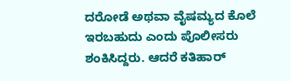ದರೋಡೆ ಅಥವಾ ವೈಷಮ್ಯದ ಕೊಲೆ ಇರಬಹುದು ಎಂದು ಪೊಲೀಸರು ಶಂಕಿಸಿದ್ದರು. ಆದರೆ ಕತಿಹಾರ್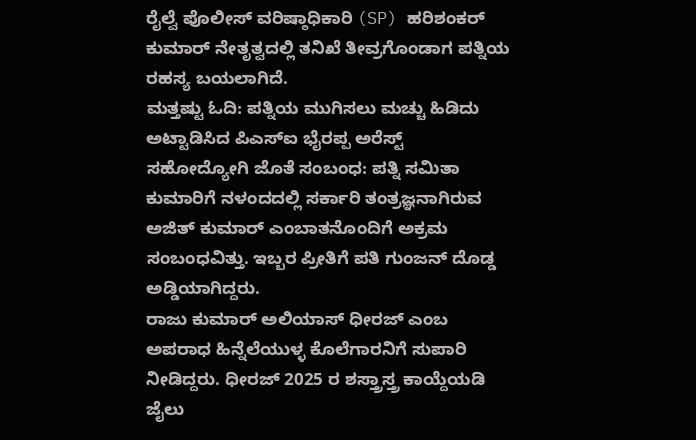ರೈಲ್ವೆ ಪೊಲೀಸ್ ವರಿಷ್ಠಾಧಿಕಾರಿ (SP) ಹರಿಶಂಕರ್ ಕುಮಾರ್ ನೇತೃತ್ವದಲ್ಲಿ ತನಿಖೆ ತೀವ್ರಗೊಂಡಾಗ ಪತ್ನಿಯ ರಹಸ್ಯ ಬಯಲಾಗಿದೆ.
ಮತ್ತಷ್ಟು ಓದಿ: ಪತ್ನಿಯ ಮುಗಿಸಲು ಮಚ್ಚು ಹಿಡಿದು ಅಟ್ಟಾಡಿಸಿದ ಪಿಎಸ್ಐ ಭೈರಪ್ಪ ಅರೆಸ್ಟ್
ಸಹೋದ್ಯೋಗಿ ಜೊತೆ ಸಂಬಂಧ: ಪತ್ನಿ ಸಮಿತಾ ಕುಮಾರಿಗೆ ನಳಂದದಲ್ಲಿ ಸರ್ಕಾರಿ ತಂತ್ರಜ್ಞನಾಗಿರುವ ಅಜಿತ್ ಕುಮಾರ್ ಎಂಬಾತನೊಂದಿಗೆ ಅಕ್ರಮ ಸಂಬಂಧವಿತ್ತು. ಇಬ್ಬರ ಪ್ರೀತಿಗೆ ಪತಿ ಗುಂಜನ್ ದೊಡ್ಡ ಅಡ್ಡಿಯಾಗಿದ್ದರು.
ರಾಜು ಕುಮಾರ್ ಅಲಿಯಾಸ್ ಧೀರಜ್ ಎಂಬ ಅಪರಾಧ ಹಿನ್ನೆಲೆಯುಳ್ಳ ಕೊಲೆಗಾರನಿಗೆ ಸುಪಾರಿ ನೀಡಿದ್ದರು. ಧೀರಜ್ 2025 ರ ಶಸ್ತ್ರಾಸ್ತ್ರ ಕಾಯ್ದೆಯಡಿ ಜೈಲು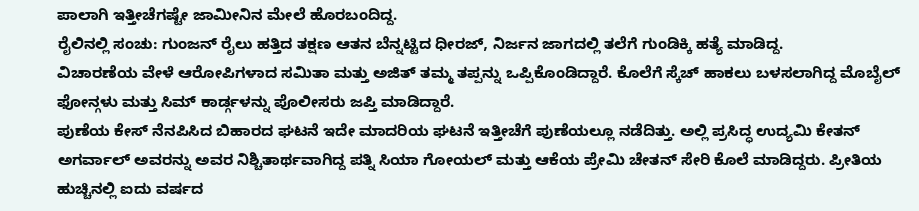ಪಾಲಾಗಿ ಇತ್ತೀಚೆಗಷ್ಟೇ ಜಾಮೀನಿನ ಮೇಲೆ ಹೊರಬಂದಿದ್ದ.
ರೈಲಿನಲ್ಲಿ ಸಂಚು: ಗುಂಜನ್ ರೈಲು ಹತ್ತಿದ ತಕ್ಷಣ ಆತನ ಬೆನ್ನಟ್ಟಿದ ಧೀರಜ್, ನಿರ್ಜನ ಜಾಗದಲ್ಲಿ ತಲೆಗೆ ಗುಂಡಿಕ್ಕಿ ಹತ್ಯೆ ಮಾಡಿದ್ದ.
ವಿಚಾರಣೆಯ ವೇಳೆ ಆರೋಪಿಗಳಾದ ಸಮಿತಾ ಮತ್ತು ಅಜಿತ್ ತಮ್ಮ ತಪ್ಪನ್ನು ಒಪ್ಪಿಕೊಂಡಿದ್ದಾರೆ. ಕೊಲೆಗೆ ಸ್ಕೆಚ್ ಹಾಕಲು ಬಳಸಲಾಗಿದ್ದ ಮೊಬೈಲ್ ಫೋನ್ಗಳು ಮತ್ತು ಸಿಮ್ ಕಾರ್ಡ್ಗಳನ್ನು ಪೊಲೀಸರು ಜಪ್ತಿ ಮಾಡಿದ್ದಾರೆ.
ಪುಣೆಯ ಕೇಸ್ ನೆನಪಿಸಿದ ಬಿಹಾರದ ಘಟನೆ ಇದೇ ಮಾದರಿಯ ಘಟನೆ ಇತ್ತೀಚೆಗೆ ಪುಣೆಯಲ್ಲೂ ನಡೆದಿತ್ತು. ಅಲ್ಲಿ ಪ್ರಸಿದ್ಧ ಉದ್ಯಮಿ ಕೇತನ್ ಅಗರ್ವಾಲ್ ಅವರನ್ನು ಅವರ ನಿಶ್ಚಿತಾರ್ಥವಾಗಿದ್ದ ಪತ್ನಿ ಸಿಯಾ ಗೋಯಲ್ ಮತ್ತು ಆಕೆಯ ಪ್ರೇಮಿ ಚೇತನ್ ಸೇರಿ ಕೊಲೆ ಮಾಡಿದ್ದರು. ಪ್ರೀತಿಯ ಹುಚ್ಚಿನಲ್ಲಿ ಐದು ವರ್ಷದ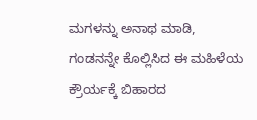ಮಗಳನ್ನು ಅನಾಥ ಮಾಡಿ, ಗಂಡನನ್ನೇ ಕೊಲ್ಲಿಸಿದ ಈ ಮಹಿಳೆಯ ಕ್ರೌರ್ಯಕ್ಕೆ ಬಿಹಾರದ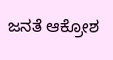ಜನತೆ ಆಕ್ರೋಶ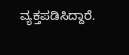ವ್ಯಕ್ತಪಡಿಸಿದ್ದಾರೆ.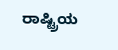ರಾಷ್ಟ್ರಿಯ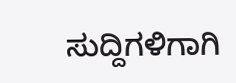ಸುದ್ದಿಗಳಿಗಾಗಿ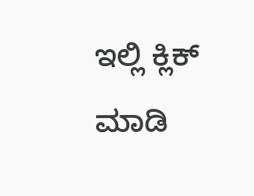ಇಲ್ಲಿ ಕ್ಲಿಕ್ ಮಾಡಿ